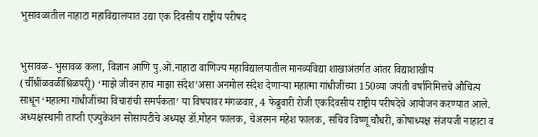भुसावळातील नाहाटा महाविद्यालयात उद्या एक दिवसीय राष्ट्रीय परीषद


भुसावळ- भुसावळ कला, विज्ञान आणि पु.ओं.नाहाटा वाणिज्य महाविद्यालयातील मानव्यविद्या शाखाअंतर्गत आंतर विद्याशाखीय (र्चीश्रींळवळीश्रिळपरीू) ‘माझे जीवन हाच माझा संदेश’असा अनमोल संदेश देणार्‍या महात्मा गांधीजींच्या 150व्या जयंती वर्षानिमित्तचे औचित्य साधून ‘महात्मा गांधीजींच्या विचारांची समर्पकता’ या विषयावर मंगळवार, 4 फेब्रुवारी रोजी एकदिवसीय राष्ट्रीय परीषदेचे आयोजन करण्यात आले. अध्यक्षस्थानी ताप्ती एज्युकेशन सोसायटीचे अध्यक्ष डॉ.मोहन फालक, चेअरमन महेश फालक, सचिव विष्णू चौधरी, कोषाध्यक्ष संजयजी नाहाटा व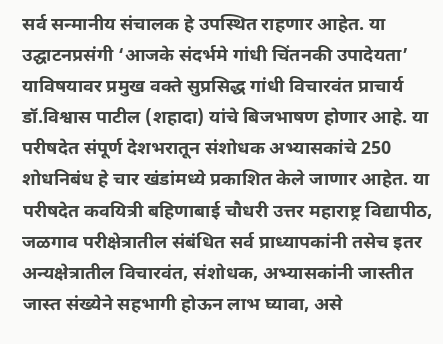सर्व सन्मानीय संचालक हे उपस्थित राहणार आहेत. या उद्घाटनप्रसंगी ‘आजके संदर्भमे गांधी चिंतनकी उपादेयता’ याविषयावर प्रमुख वक्ते सुप्रसिद्ध गांधी विचारवंत प्राचार्य डॉ.विश्वास पाटील (शहादा) यांचे बिजभाषण होणार आहे. या परीषदेत संपूर्ण देशभरातून संशोधक अभ्यासकांचे 250 शोधनिबंध हे चार खंडांमध्ये प्रकाशित केले जाणार आहेत. या परीषदेत कवयित्री बहिणाबाई चौधरी उत्तर महाराष्ट्र विद्यापीठ, जळगाव परीक्षेत्रातील संबंधित सर्व प्राध्यापकांनी तसेच इतर अन्यक्षेत्रातील विचारवंत, संशोधक, अभ्यासकांनी जास्तीत जास्त संख्येने सहभागी होऊन लाभ घ्यावा, असे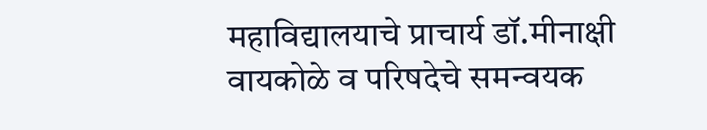महाविद्यालयाचे प्राचार्य डॉ.मीनाक्षी वायकोळे व परिषदेचे समन्वयक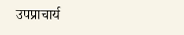उपप्राचार्य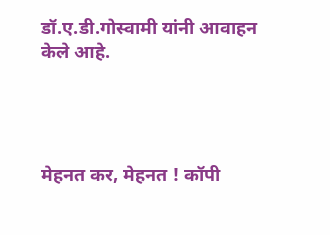डॉ.ए.डी.गोस्वामी यांनी आवाहन केले आहे.




मेहनत कर, मेहनत ! कॉपी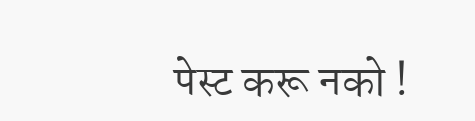पेस्ट करू नको !